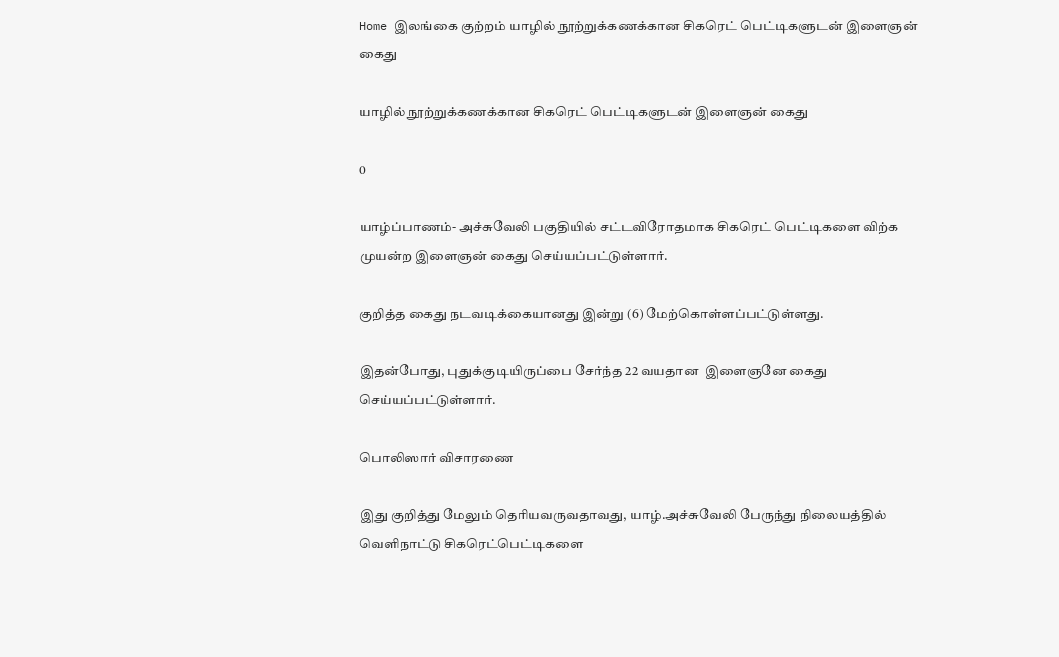Home இலங்கை குற்றம் யாழில் நூற்றுக்கணக்கான சிகரெட் பெட்டிகளுடன் இளைஞன் கைது

யாழில் நூற்றுக்கணக்கான சிகரெட் பெட்டிகளுடன் இளைஞன் கைது

0

யாழ்ப்பாணம்- அச்சுவேலி பகுதியில் சட்டவிரோதமாக சிகரெட் பெட்டிகளை விற்க முயன்ற இளைஞன் கைது செய்யப்பட்டுள்ளார்.

குறித்த கைது நடவடிக்கையானது இன்று (6) மேற்கொள்ளப்பட்டுள்ளது.

இதன்போது, புதுக்குடியிருப்பை சேர்ந்த 22 வயதான  இளைஞனே கைது செய்யப்பட்டுள்ளார்.

பொலிஸார் விசாரணை

இது குறித்து மேலும் தெரியவருவதாவது, யாழ்.அச்சுவேலி பேருந்து நிலையத்தில்
வெளிநாட்டு சிகரெட்பெட்டிகளை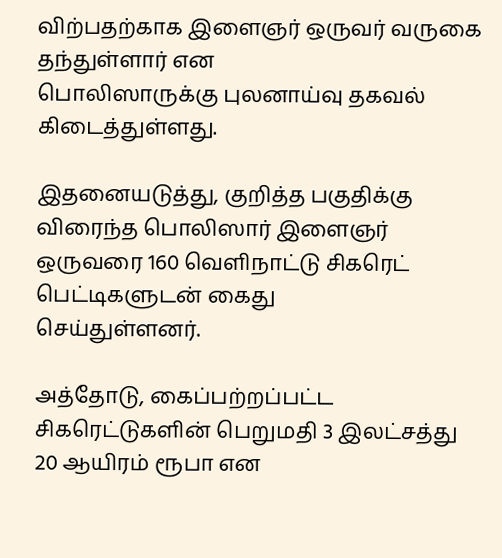விற்பதற்காக இளைஞர் ஒருவர் வருகை தந்துள்ளார் என
பொலிஸாருக்கு புலனாய்வு தகவல் கிடைத்துள்ளது.

இதனையடுத்து, குறித்த பகுதிக்கு
விரைந்த பொலிஸார் இளைஞர் ஒருவரை 160 வெளிநாட்டு சிகரெட் பெட்டிகளுடன் கைது
செய்துள்ளனர்.

அத்தோடு, கைப்பற்றப்பட்ட சிகரெட்டுகளின் பெறுமதி 3 இலட்சத்து 20 ஆயிரம் ரூபா என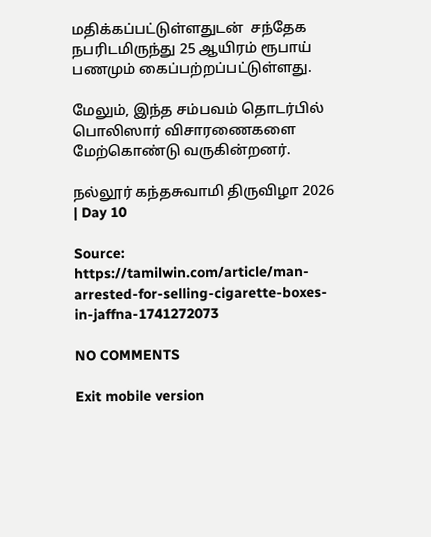மதிக்கப்பட்டுள்ளதுடன்  சந்தேக நபரிடமிருந்து 25 ஆயிரம் ரூபாய் பணமும் கைப்பற்றப்பட்டுள்ளது.

மேலும், இந்த சம்பவம் தொடர்பில் பொலிஸார் விசாரணைகளை மேற்கொண்டு வருகின்றனர்.

நல்லூர் கந்தசுவாமி திருவிழா 2026 | Day 10

Source: https://tamilwin.com/article/man-arrested-for-selling-cigarette-boxes-in-jaffna-1741272073

NO COMMENTS

Exit mobile version